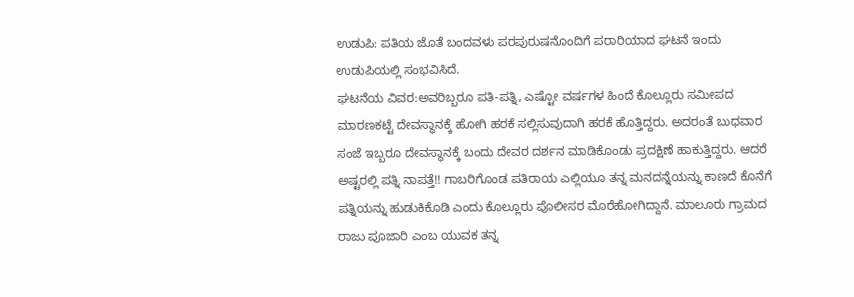ಉಡುಪಿ: ಪತಿಯ ಜೊತೆ ಬಂದವಳು ಪರಪುರುಷನೊಂದಿಗೆ ಪರಾರಿಯಾದ ಘಟನೆ ಇಂದು ಉಡುಪಿಯಲ್ಲಿ ಸಂಭವಿಸಿದೆ.
ಘಟನೆಯ ವಿವರ:ಅವರಿಬ್ಬರೂ ಪತಿ-ಪತ್ನಿ, ಎಷ್ಟೋ ವರ್ಷಗಳ ಹಿಂದೆ ಕೊಲ್ಲೂರು ಸಮೀಪದ ಮಾರಣಕಟ್ಟೆ ದೇವಸ್ಥಾನಕ್ಕೆ ಹೋಗಿ ಹರಕೆ ಸಲ್ಲಿಸುವುದಾಗಿ ಹರಕೆ ಹೊತ್ತಿದ್ದರು. ಅದರಂತೆ ಬುಧವಾರ ಸಂಜೆ ಇಬ್ಬರೂ ದೇವಸ್ಥಾನಕ್ಕೆ ಬಂದು ದೇವರ ದರ್ಶನ ಮಾಡಿಕೊಂಡು ಪ್ರದಕ್ಷಿಣೆ ಹಾಕುತ್ತಿದ್ದರು. ಆದರೆ ಅಷ್ಟರಲ್ಲಿ ಪತ್ನಿ ನಾಪತ್ತೆ!! ಗಾಬರಿಗೊಂಡ ಪತಿರಾಯ ಎಲ್ಲಿಯೂ ತನ್ನ ಮನದನ್ನೆಯನ್ನು ಕಾಣದೆ ಕೊನೆಗೆ ಪತ್ನಿಯನ್ನು ಹುಡುಕಿಕೊಡಿ ಎಂದು ಕೊಲ್ಲೂರು ಪೊಲೀಸರ ಮೊರೆಹೋಗಿದ್ದಾನೆ. ಮಾಲೂರು ಗ್ರಾಮದ ರಾಜು ಪೂಜಾರಿ ಎಂಬ ಯುವಕ ತನ್ನ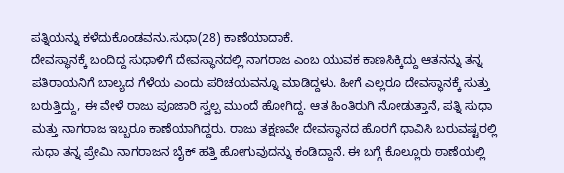ಪತ್ನಿಯನ್ನು ಕಳೆದುಕೊಂಡವನು.ಸುಧಾ(28) ಕಾಣೆಯಾದಾಕೆ.
ದೇವಸ್ಥಾನಕ್ಕೆ ಬಂದಿದ್ದ ಸುಧಾಳಿಗೆ ದೇವಸ್ಥಾನದಲ್ಲಿ ನಾಗರಾಜ ಎಂಬ ಯುವಕ ಕಾಣಸಿಕ್ಕಿದ್ದು ಆತನನ್ನು ತನ್ನ ಪತಿರಾಯನಿಗೆ ಬಾಲ್ಯದ ಗೆಳೆಯ ಎಂದು ಪರಿಚಯವನ್ನೂ ಮಾಡಿದ್ದಳು. ಹೀಗೆ ಎಲ್ಲರೂ ದೇವಸ್ಥಾನಕ್ಕೆ ಸುತ್ತು ಬರುತ್ತಿದ್ದು, ಈ ವೇಳೆ ರಾಜು ಪೂಜಾರಿ ಸ್ವಲ್ಪ ಮುಂದೆ ಹೋಗಿದ್ದ. ಆತ ಹಿಂತಿರುಗಿ ನೋಡುತ್ತಾನೆ, ಪತ್ನಿ ಸುಧಾ ಮತ್ತು ನಾಗರಾಜ ಇಬ್ಬರೂ ಕಾಣೆಯಾಗಿದ್ದರು. ರಾಜು ತಕ್ಷಣವೇ ದೇವಸ್ಥಾನದ ಹೊರಗೆ ಧಾವಿಸಿ ಬರುವಷ್ಟರಲ್ಲಿ ಸುಧಾ ತನ್ನ ಪ್ರೇಮಿ ನಾಗರಾಜನ ಬೈಕ್ ಹತ್ತಿ ಹೋಗುವುದನ್ನು ಕಂಡಿದ್ದಾನೆ. ಈ ಬಗ್ಗೆ ಕೊಲ್ಲೂರು ಠಾಣೆಯಲ್ಲಿ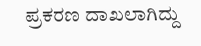ಪ್ರಕರಣ ದಾಖಲಾಗಿದ್ದು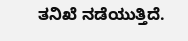ತನಿಖೆ ನಡೆಯುತ್ತಿದೆ.